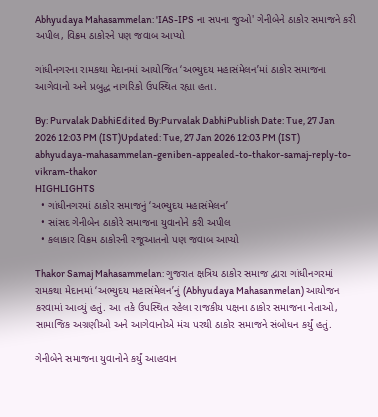Abhyudaya Mahasammelan: 'IAS-IPS ના સપના જુઓ' ગેનીબેને ઠાકોર સમાજને કરી અપીલ, વિક્રમ ઠાકોરને પણ જવાબ આપ્યો

ગાંધીનગરના રામકથા મેદાનમાં આયોજિત ‘અભ્યુદય મહાસંમેલન’માં ઠાકોર સમાજના આગેવાનો અને પ્રબુદ્ધ નાગરિકો ઉપસ્થિત રહ્યા હતા.

By: Purvalak DabhiEdited By:Purvalak DabhiPublish Date: Tue, 27 Jan 2026 12:03 PM (IST)Updated: Tue, 27 Jan 2026 12:03 PM (IST)
abhyudaya-mahasammelan-geniben-appealed-to-thakor-samaj-reply-to-vikram-thakor
HIGHLIGHTS
  • ગાંધીનગરમાં ઠાકોર સમાજનું ‘અભ્યુદય મહાસંમેલન’
  • સાંસદ ગેનીબેન ઠાકોરે સમાજના યુવાનોને કરી અપીલ
  • કલાકાર વિક્રમ ઠાકોરની રજૂઆતનો પણ જવાબ આપ્યો

Thakor Samaj Mahasammelan: ગુજરાત ક્ષત્રિય ઠાકોર સમાજ દ્વારા ગાંધીનગરમાં રામકથા મેદાનમાં ‘અભ્યુદય મહાસંમેલન’નું (Abhyudaya Mahasanmelan) આયોજન કરવામાં આવ્યું હતું. આ તકે ઉપસ્થિત રહેલા રાજકીય પક્ષના ઠાકોર સમાજના નેતાઓ, સામાજિક અગ્રણીઓ અને આગેવાનોએ મંચ પરથી ઠાકોર સમાજને સંબોધન કર્યું હતું.

ગેનીબેને સમાજના યુવાનોને કર્યું આહવાન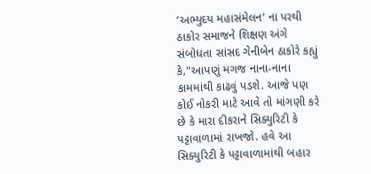‘અભ્યુદય મહાસંમેલન’ ના પરથી ઠાકોર સમાજને શિક્ષણ અંગે સંબોધતા સાંસદ ગેનીબેન ઠાકોરે કહ્યું કે,"આપણું મગજ નાના-નાના કામમાંથી કાઢવું પડશે. આજે પણ કોઈ નોકરી માટે આવે તો માંગણી કરે છે કે મારા દીકરાને સિક્યુરિટી કે પટ્ટાવાળામાં રાખજો. હવે આ સિક્યુરિટી કે પટ્ટાવાળામાંથી બહાર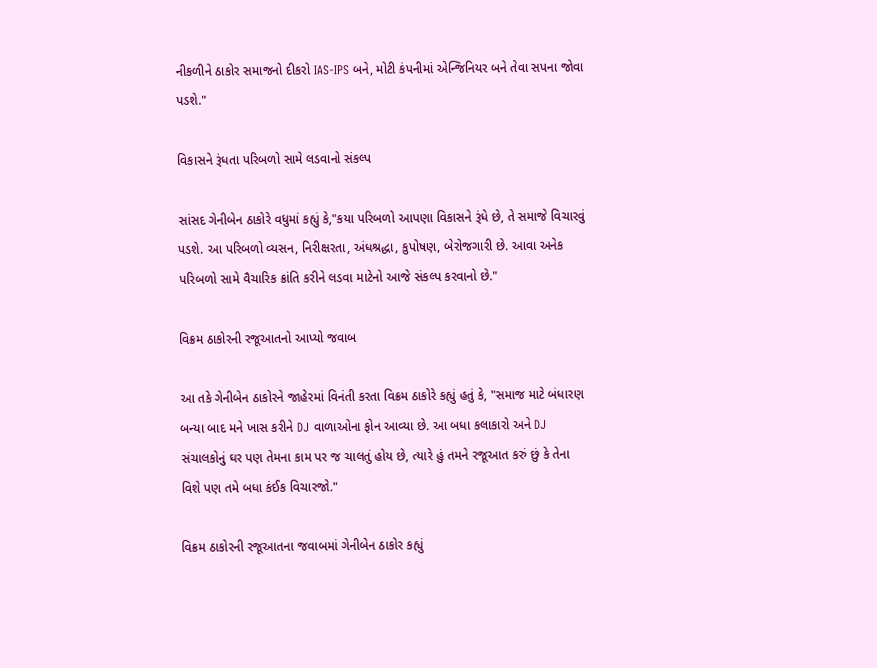નીકળીને ઠાકોર સમાજનો દીકરો IAS-IPS બને, મોટી કંપનીમાં એન્જિનિયર બને તેવા સપના જોવા પડશે."

વિકાસને રૂંધતા પરિબળો સામે લડવાનો સંકલ્પ

સાંસદ ગેનીબેન ઠાકોરે વધુમાં કહ્યું કે,"કયા પરિબળો આપણા વિકાસને રૂંધે છે, તે સમાજે વિચારવું પડશે. આ પરિબળો વ્યસન, નિરીક્ષરતા, અંધશ્રદ્ધા, કુપોષણ, બેરોજગારી છે. આવા અનેક પરિબળો સામે વૈચારિક ક્રાંતિ કરીને લડવા માટેનો આજે સંકલ્પ કરવાનો છે."

વિક્રમ ઠાકોરની રજૂઆતનો આપ્યો જવાબ

આ તકે ગેનીબેન ઠાકોરને જાહેરમાં વિનંતી કરતા વિક્રમ ઠાકોરે કહ્યું હતું કે, "સમાજ માટે બંધારણ બન્યા બાદ મને ખાસ કરીને DJ વાળાઓના ફોન આવ્યા છે. આ બધા કલાકારો અને DJ સંચાલકોનું ઘર પણ તેમના કામ પર જ ચાલતું હોય છે, ત્યારે હું તમને રજૂઆત કરું છું કે તેના વિશે પણ તમે બધા કંઈક વિચારજો."

વિક્રમ ઠાકોરની રજૂઆતના જવાબમાં ગેનીબેન ઠાકોર કહ્યું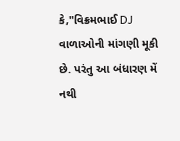કે,"વિક્રમભાઈ DJ વાળાઓની માંગણી મૂકી છે. પરંતુ આ બંધારણ મેં નથી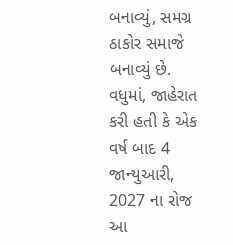બનાવ્યું, સમગ્ર ઠાકોર સમાજે બનાવ્યું છે. વધુમાં, જાહેરાત કરી હતી કે એક વર્ષ બાદ 4 જાન્યુઆરી, 2027 ના રોજ આ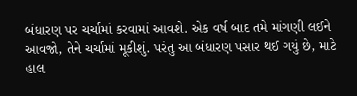બંધારણ પર ચર્ચામાં કરવામાં આવશે. એક વર્ષ બાદ તમે માંગણી લઈને આવજો, તેને ચર્ચામાં મૂકીશું. પરંતુ આ બંધારણ પસાર થઈ ગયું છે, માટે હાલ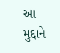આ મુદ્દાને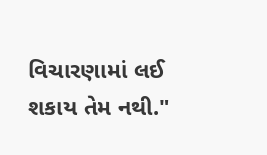વિચારણામાં લઈ શકાય તેમ નથી."